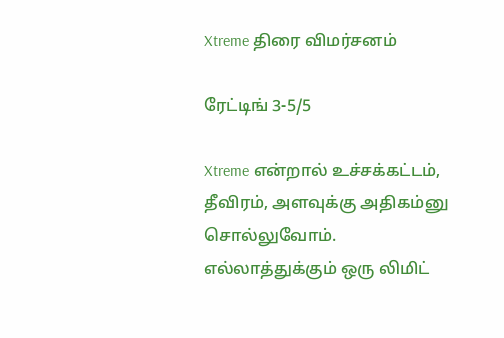Xtreme திரை விமர்சனம்

ரேட்டிங் 3-5/5

Xtreme என்றால் உச்சக்கட்டம், தீவிரம், அளவுக்கு அதிகம்னு சொல்லுவோம்.
எல்லாத்துக்கும் ஒரு லிமிட்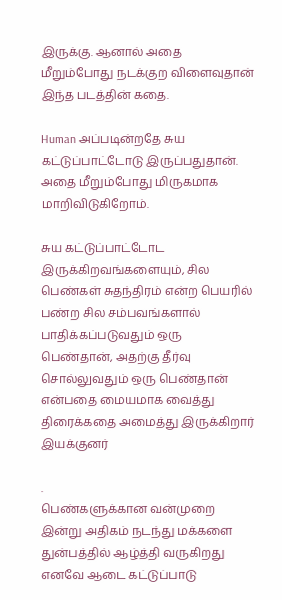இருக்கு. ஆனால் அதை மீறும்போது நடக்குற விளைவுதான் இந்த படத்தின் கதை.

Human அப்படின்றதே சுய கட்டுப்பாட்டோடு இருப்பதுதான்.
அதை மீறும்போது மிருகமாக மாறிவிடுகிறோம்.

சுய கட்டுப்பாட்டோட இருக்கிறவங்களையும், சில பெண்கள் சுதந்திரம் என்ற பெயரில் பண்ற சில சம்பவங்களால் பாதிக்கப்படுவதும் ஒரு பெண்தான், அதற்கு தீர்வு சொல்லுவதும் ஒரு பெண்தான் என்பதை மையமாக வைத்து திரைக்கதை அமைத்து இருக்கிறார் இயக்குனர்

.
பெண்களுக்கான வன்முறை இன்று அதிகம் நடந்து மக்களை துன்பத்தில் ஆழ்த்தி வருகிறது எனவே ஆடை கட்டுப்பாடு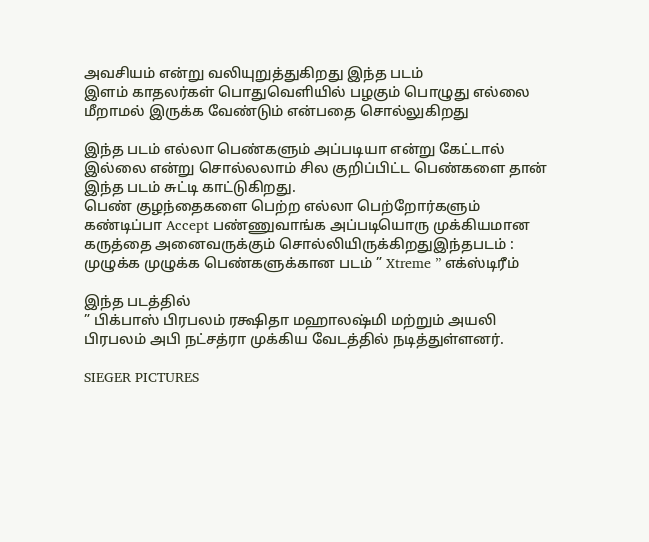அவசியம் என்று வலியுறுத்துகிறது இந்த படம்
இளம் காதலர்கள் பொதுவெளியில் பழகும் பொழுது எல்லை மீறாமல் இருக்க வேண்டும் என்பதை சொல்லுகிறது

இந்த படம் எல்லா பெண்களும் அப்படியா என்று கேட்டால் இல்லை என்று சொல்லலாம் சில குறிப்பிட்ட பெண்களை தான் இந்த படம் சுட்டி காட்டுகிறது.
பெண் குழந்தைகளை பெற்ற எல்லா பெற்றோர்களும் கண்டிப்பா Accept பண்ணுவாங்க அப்படியொரு முக்கியமான கருத்தை அனைவருக்கும் சொல்லியிருக்கிறதுஇந்தபடம் :
முழுக்க முழுக்க பெண்களுக்கான படம் ” Xtreme ” எக்ஸ்டிரீம்

இந்த படத்தில்
” பிக்பாஸ் பிரபலம் ரக்ஷிதா மஹாலஷ்மி மற்றும் அயலி பிரபலம் அபி நட்சத்ரா முக்கிய வேடத்தில் நடித்துள்ளனர்.

SIEGER PICTURES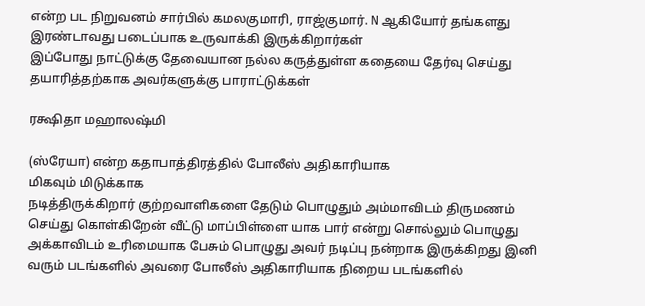என்ற பட நிறுவனம் சார்பில் கமலகுமாரி, ராஜ்குமார். N ஆகியோர் தங்களது இரண்டாவது படைப்பாக உருவாக்கி இருக்கிறார்கள்
இப்போது நாட்டுக்கு தேவையான நல்ல கருத்துள்ள கதையை தேர்வு செய்து தயாரித்தற்காக அவர்களுக்கு பாராட்டுக்கள்

ரக்ஷிதா மஹாலஷ்மி

(ஸ்ரேயா) என்ற கதாபாத்திரத்தில் போலீஸ் அதிகாரியாக
மிகவும் மிடுக்காக
நடித்திருக்கிறார் குற்றவாளிகளை தேடும் பொழுதும் அம்மாவிடம் திருமணம் செய்து கொள்கிறேன் வீட்டு மாப்பிள்ளை யாக பார் என்று சொல்லும் பொழுது அக்காவிடம் உரிமையாக பேசும் பொழுது அவர் நடிப்பு நன்றாக இருக்கிறது இனி வரும் படங்களில் அவரை போலீஸ் அதிகாரியாக நிறைய படங்களில்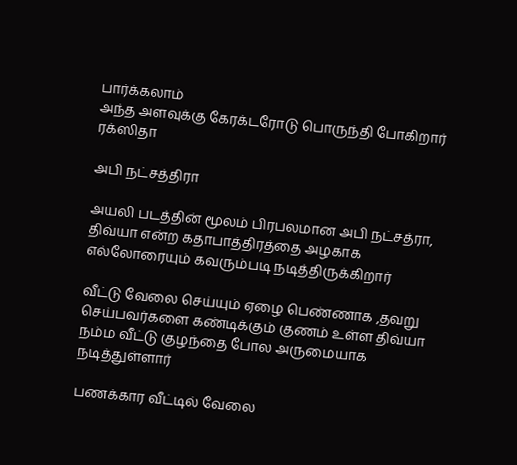பார்க்கலாம்
அந்த அளவுக்கு கேரக்டரோடு பொருந்தி போகிறார் ரக்ஸிதா

அபி நட்சத்திரா

அயலி படத்தின் மூலம் பிரபலமான அபி நட்சத்ரா,
திவ்யா என்ற கதாபாத்திரத்தை அழகாக எல்லோரையும் கவரும்படி நடித்திருக்கிறார்

வீட்டு வேலை செய்யும் ஏழை பெண்ணாக ,தவறு செய்பவர்களை கண்டிக்கும் குணம் உள்ள திவ்யா நம்ம வீட்டு குழந்தை போல அருமையாக நடித்துள்ளார்

பணக்கார வீட்டில் வேலை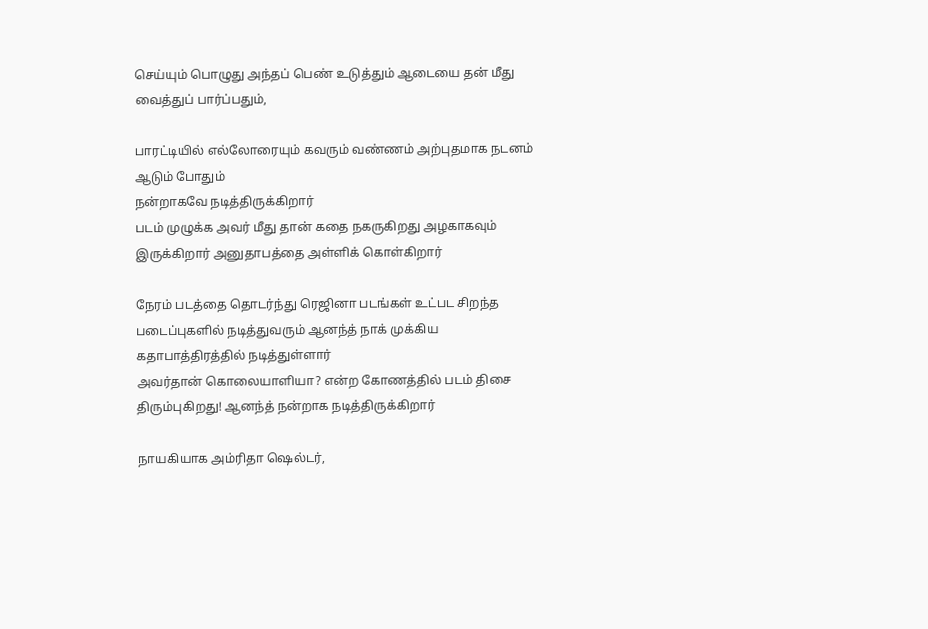செய்யும் பொழுது அந்தப் பெண் உடுத்தும் ஆடையை தன் மீது வைத்துப் பார்ப்பதும்,

பாரட்டியில் எல்லோரையும் கவரும் வண்ணம் அற்புதமாக நடனம் ஆடும் போதும்
நன்றாகவே நடித்திருக்கிறார்
படம் முழுக்க அவர் மீது தான் கதை நகருகிறது அழகாகவும் இருக்கிறார் அனுதாபத்தை அள்ளிக் கொள்கிறார்

நேரம் படத்தை தொடர்ந்து ரெஜினா படங்கள் உட்பட சிறந்த படைப்புகளில் நடித்துவரும் ஆனந்த் நாக் முக்கிய கதாபாத்திரத்தில் நடித்துள்ளார்
அவர்தான் கொலையாளியா? என்ற கோணத்தில் படம் திசை திரும்புகிறது! ஆனந்த் நன்றாக நடித்திருக்கிறார்

நாயகியாக அம்ரிதா ஷெல்டர்,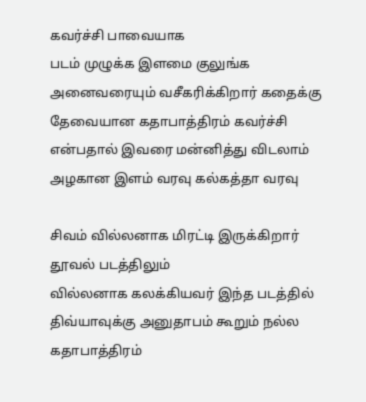கவர்ச்சி பாவையாக
படம் முழுக்க இளமை குலுங்க அனைவரையும் வசீகரிக்கிறார் கதைக்கு தேவையான கதாபாத்திரம் கவர்ச்சி என்பதால் இவரை மன்னித்து விடலாம் அழகான இளம் வரவு கல்கத்தா வரவு

சிவம் வில்லனாக மிரட்டி இருக்கிறார் தூவல் படத்திலும்
வில்லனாக கலக்கியவர் இந்த படத்தில் திவ்யாவுக்கு அனுதாபம் கூறும் நல்ல கதாபாத்திரம்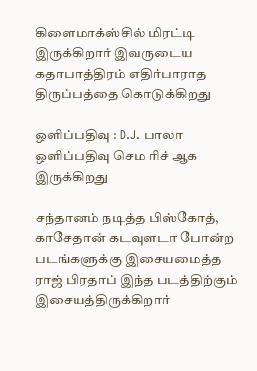கிளைமாக்ஸ்சில் மிரட்டி இருக்கிறார் இவருடைய கதாபாத்திரம் எதிர்பாராத திருப்பத்தை கொடுக்கிறது

ஒளிப்பதிவு : D.J. பாலா
ஒளிப்பதிவு செம ரிச் ஆக இருக்கிறது

சந்தானம் நடித்த பிஸ்கோத், காசேதான் கடவுளடா போன்ற படங்களுக்கு இசையமைத்த ராஜ் பிரதாப் இந்த படத்திற்கும் இசையத்திருக்கிறார்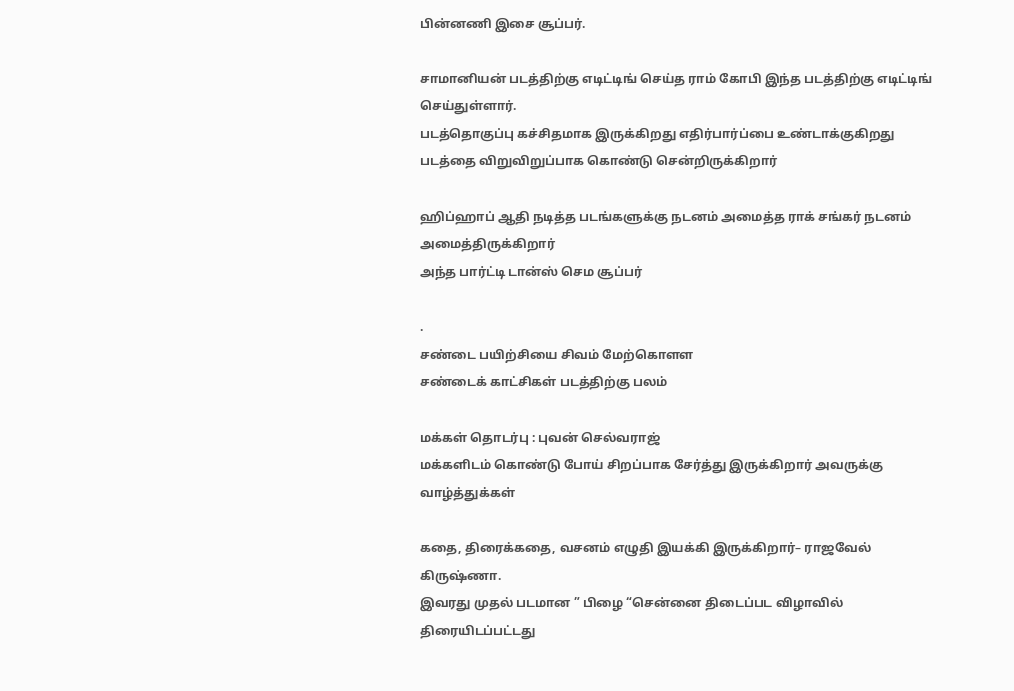பின்னணி இசை சூப்பர்.

சாமானியன் படத்திற்கு எடிட்டிங் செய்த ராம் கோபி இந்த படத்திற்கு எடிட்டிங் செய்துள்ளார்.
படத்தொகுப்பு கச்சிதமாக இருக்கிறது எதிர்பார்ப்பை உண்டாக்குகிறது
படத்தை விறுவிறுப்பாக கொண்டு சென்றிருக்கிறார்

ஹிப்ஹாப் ஆதி நடித்த படங்களுக்கு நடனம் அமைத்த ராக் சங்கர் நடனம் அமைத்திருக்கிறார்
அந்த பார்ட்டி டான்ஸ் செம சூப்பர்

.
சண்டை பயிற்சியை சிவம் மேற்கொளள
சண்டைக் காட்சிகள் படத்திற்கு பலம்

மக்கள் தொடர்பு : புவன் செல்வராஜ்
மக்களிடம் கொண்டு போய் சிறப்பாக சேர்த்து இருக்கிறார் அவருக்கு வாழ்த்துக்கள்

கதை, திரைக்கதை, வசனம் எழுதி இயக்கி இருக்கிறார்– ராஜவேல் கிருஷ்ணா.
இவரது முதல் படமான ” பிழை “சென்னை திடைப்பட விழாவில் திரையிடப்பட்டது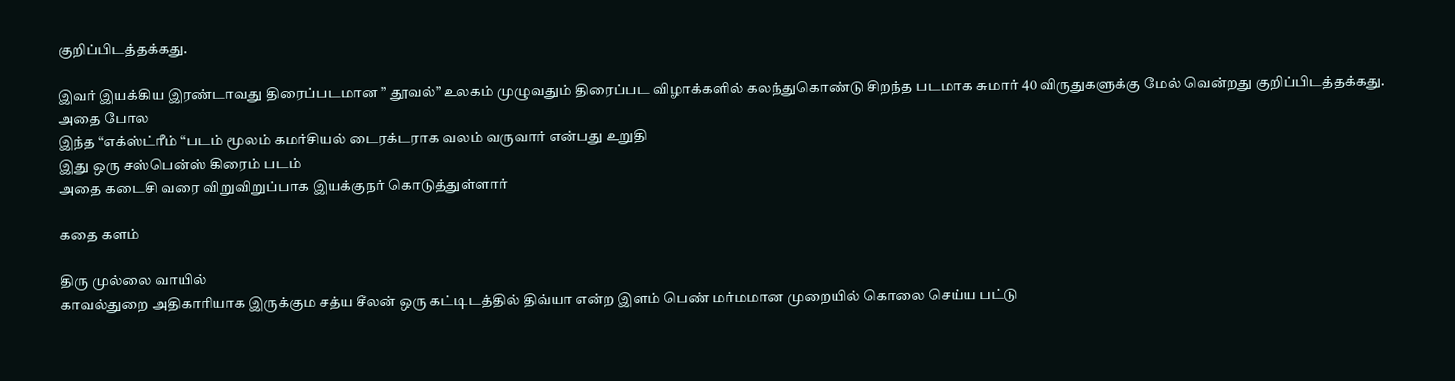குறிப்பிடத்தக்கது.

இவர் இயக்கிய இரண்டாவது திரைப்படமான ” தூவல்” உலகம் முழுவதும் திரைப்பட விழாக்களில் கலந்துகொண்டு சிறந்த படமாக சுமார் 40 விருதுகளுக்கு மேல் வென்றது குறிப்பிடத்தக்கது.
அதை போல
இந்த “எக்ஸ்ட்ரீம் “படம் மூலம் கமர்சியல் டைரக்டராக வலம் வருவார் என்பது உறுதி
இது ஒரு சஸ்பென்ஸ் கிரைம் படம்
அதை கடைசி வரை விறுவிறுப்பாக இயக்குநர் கொடுத்துள்ளார்

கதை களம்

திரு முல்லை வாயில்
காவல்துறை அதிகாரியாக இருக்கும சத்ய சீலன் ஒரு கட்டிடத்தில் திவ்யா என்ற இளம் பெண் மர்மமான முறையில் கொலை செய்ய பட்டு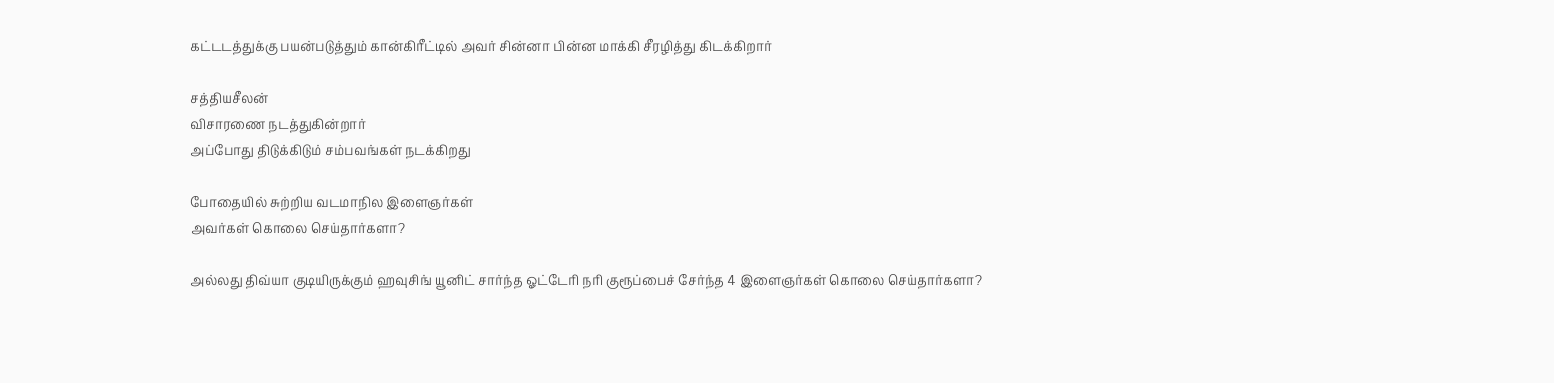கட்டடத்துக்கு பயன்படுத்தும் கான்கிரீட்டில் அவர் சின்னா பின்ன மாக்கி சீரழித்து கிடக்கிறார்

சத்தியசீலன்
விசாரணை நடத்துகின்றார்
அப்போது திடுக்கிடும் சம்பவங்கள் நடக்கிறது

போதையில் சுற்றிய வடமாநில இளைஞர்கள்
அவர்கள் கொலை செய்தார்களா?

அல்லது திவ்யா குடியிருக்கும் ஹவுசிங் யூனிட் சார்ந்த ஓட்டேரி நரி குரூப்பைச் சேர்ந்த 4 இளைஞர்கள் கொலை செய்தார்களா?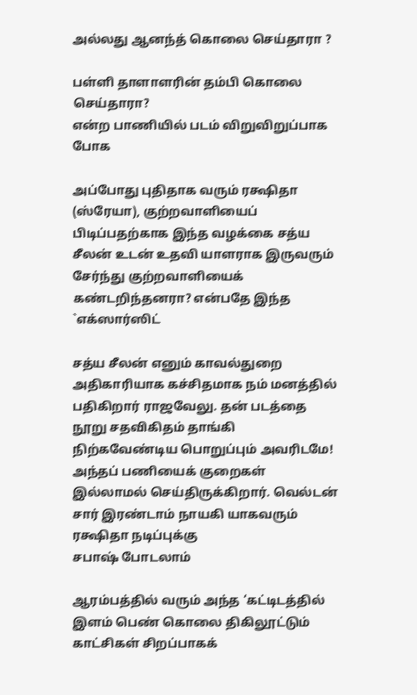அல்லது ஆனந்த் கொலை செய்தாரா ?

பள்ளி தாளாளரின் தம்பி கொலை செய்தாரா?
என்ற பாணியில் படம் விறுவிறுப்பாக போக

அப்போது புதிதாக வரும் ரக்ஷிதா (ஸ்ரேயா), குற்றவாளியைப் பிடிப்பதற்காக இந்த வழக்கை சத்ய சீலன் உடன் உதவி யாளராக இருவரும் சேர்ந்து குற்றவாளியைக் கண்டறிந்தனரா? என்பதே இந்த `எக்ஸார்ஸிட்

சத்ய சீலன் எனும் காவல்துறை அதிகாரியாக கச்சிதமாக நம் மனத்தில் பதிகிறார் ராஜவேலு. தன் படத்தை நூறு சதவிகிதம் தாங்கி நிற்கவேண்டிய பொறுப்பும் அவரிடமே! அந்தப் பணியைக் குறைகள் இல்லாமல் செய்திருக்கிறார். வெல்டன் சார் இரண்டாம் நாயகி யாகவரும் ரக்ஷிதா நடிப்புக்கு
சபாஷ் போடலாம்

ஆரம்பத்தில் வரும் அந்த ‘கட்டிடத்தில் இளம் பெண் கொலை திகிலூட்டும் காட்சிகள் சிறப்பாகக்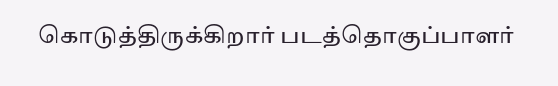கொடுத்திருக்கிறார் படத்தொகுப்பாளர்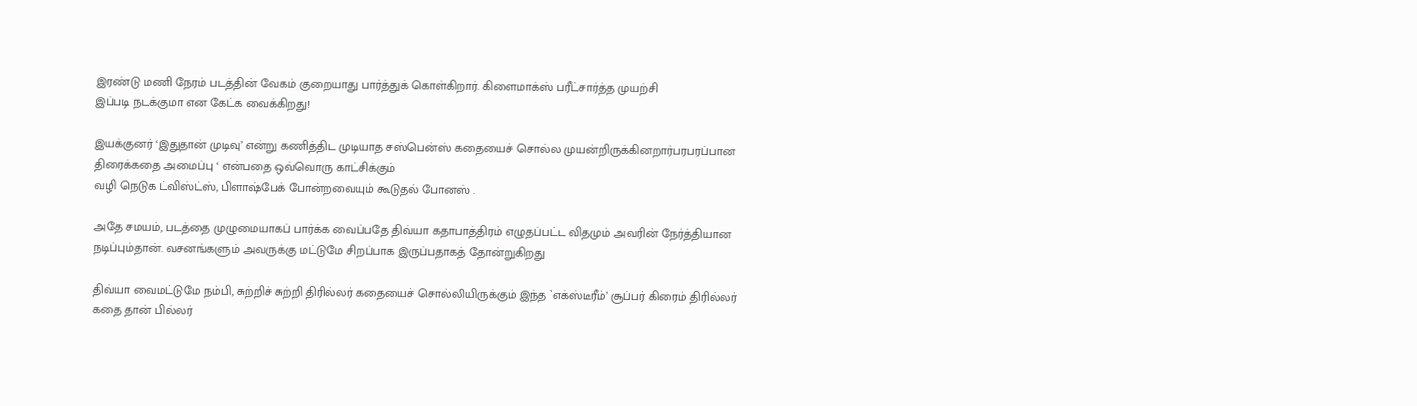இரண்டு மணி நேரம் படத்தின் வேகம் குறையாது பார்த்துக் கொள்கிறார். கிளைமாக்ஸ் பரீட்சார்த்த முயற்சி
இப்படி நடக்குமா என கேட்க வைக்கிறது!

இயக்குனர் ‘இதுதான் முடிவு’ என்று கணித்திட முடியாத சஸ்பென்ஸ் கதையைச் சொல்ல முயன்றிருக்கினறார்பரபரப்பான திரைக்கதை அமைப்பு ‘ என்பதை ஒவ்வொரு காட்சிக்கும்
வழி நெடுக ட்விஸ்ட்ஸ், பிளாஷ்பேக் போன்றவையும் கூடுதல் போனஸ் .

அதே சமயம், படத்தை முழுமையாகப் பார்க்க வைப்பதே திவ்யா கதாபாத்திரம் எழுதப்பட்ட விதமும் அவரின் நேர்த்தியான நடிப்பும்தான். வசனங்களும் அவருக்கு மட்டுமே சிறப்பாக இருப்பதாகத் தோன்றுகிறது

திவ்யா வைமட்டுமே நம்பி, சுற்றிச் சுற்றி திரில்லர் கதையைச் சொல்லியிருக்கும் இந்த `எக்ஸ்டீரீம்’ சூப்பர் கிரைம் திரில்லர் கதை தான் பில்லர்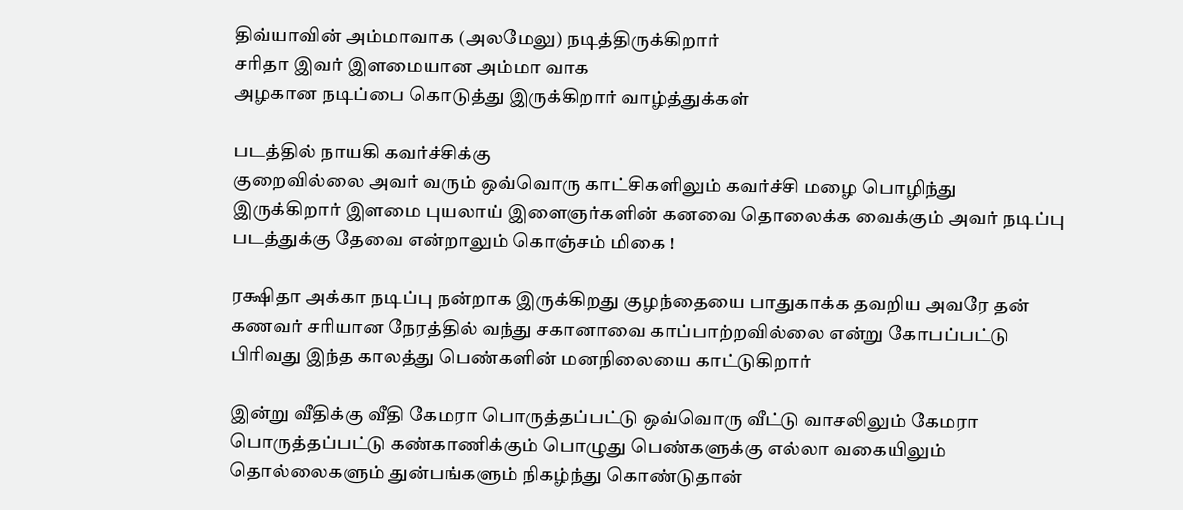திவ்யாவின் அம்மாவாக (அலமேலு) நடித்திருக்கிறார்
சரிதா இவர் இளமையான அம்மா வாக
அழகான நடிப்பை கொடுத்து இருக்கிறார் வாழ்த்துக்கள்

படத்தில் நாயகி கவர்ச்சிக்கு
குறைவில்லை அவர் வரும் ஒவ்வொரு காட்சிகளிலும் கவர்ச்சி மழை பொழிந்து இருக்கிறார் இளமை புயலாய் இளைஞர்களின் கனவை தொலைக்க வைக்கும் அவர் நடிப்பு படத்துக்கு தேவை என்றாலும் கொஞ்சம் மிகை !

ரக்ஷிதா அக்கா நடிப்பு நன்றாக இருக்கிறது குழந்தையை பாதுகாக்க தவறிய அவரே தன் கணவர் சரியான நேரத்தில் வந்து சகானாவை காப்பாற்றவில்லை என்று கோபப்பட்டு பிரிவது இந்த காலத்து பெண்களின் மனநிலையை காட்டுகிறார்

இன்று வீதிக்கு வீதி கேமரா பொருத்தப்பட்டு ஒவ்வொரு வீட்டு வாசலிலும் கேமரா பொருத்தப்பட்டு கண்காணிக்கும் பொழுது பெண்களுக்கு எல்லா வகையிலும் தொல்லைகளும் துன்பங்களும் நிகழ்ந்து கொண்டுதான்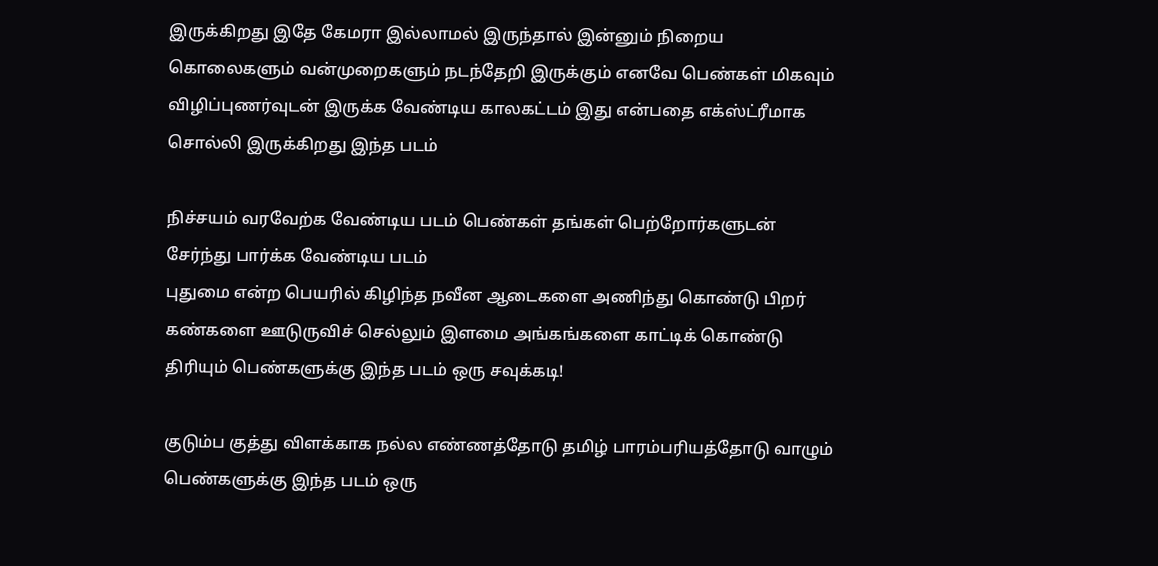இருக்கிறது இதே கேமரா இல்லாமல் இருந்தால் இன்னும் நிறைய கொலைகளும் வன்முறைகளும் நடந்தேறி இருக்கும் எனவே பெண்கள் மிகவும் விழிப்புணர்வுடன் இருக்க வேண்டிய காலகட்டம் இது என்பதை எக்ஸ்ட்ரீமாக சொல்லி இருக்கிறது இந்த படம்

நிச்சயம் வரவேற்க வேண்டிய படம் பெண்கள் தங்கள் பெற்றோர்களுடன் சேர்ந்து பார்க்க வேண்டிய படம்
புதுமை என்ற பெயரில் கிழிந்த நவீன ஆடைகளை அணிந்து கொண்டு பிறர் கண்களை ஊடுருவிச் செல்லும் இளமை அங்கங்களை காட்டிக் கொண்டு திரியும் பெண்களுக்கு இந்த படம் ஒரு சவுக்கடி!

குடும்ப குத்து விளக்காக நல்ல எண்ணத்தோடு தமிழ் பாரம்பரியத்தோடு வாழும் பெண்களுக்கு இந்த படம் ஒரு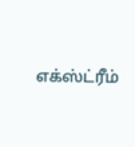எக்ஸ்ட்ரீம்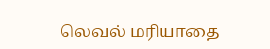லெவல் மரியாதை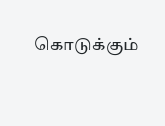கொடுக்கும்